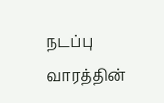நடப்பு வாரத்தின்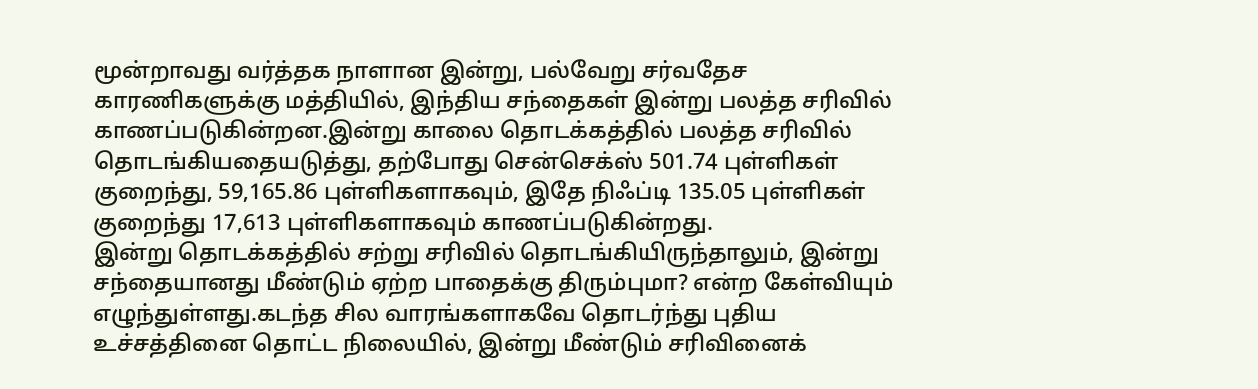மூன்றாவது வர்த்தக நாளான இன்று, பல்வேறு சர்வதேச காரணிகளுக்கு மத்தியில், இந்திய சந்தைகள் இன்று பலத்த சரிவில் காணப்படுகின்றன.இன்று காலை தொடக்கத்தில் பலத்த சரிவில் தொடங்கியதையடுத்து, தற்போது சென்செக்ஸ் 501.74 புள்ளிகள் குறைந்து, 59,165.86 புள்ளிகளாகவும், இதே நிஃப்டி 135.05 புள்ளிகள் குறைந்து 17,613 புள்ளிகளாகவும் காணப்படுகின்றது.
இன்று தொடக்கத்தில் சற்று சரிவில் தொடங்கியிருந்தாலும், இன்று சந்தையானது மீண்டும் ஏற்ற பாதைக்கு திரும்புமா? என்ற கேள்வியும் எழுந்துள்ளது.கடந்த சில வாரங்களாகவே தொடர்ந்து புதிய உச்சத்தினை தொட்ட நிலையில், இன்று மீண்டும் சரிவினைக்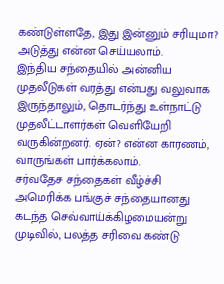கண்டுள்ளதே, இது இன்னும் சரியுமா? அடுத்து என்ன செய்யலாம்.
இந்திய சந்தையில் அன்னிய முதலீடுகள் வரத்து என்பது வலுவாக இருந்தாலும், தொடர்ந்து உள்நாட்டு முதலீட்டாளர்கள் வெளியேறி வருகின்றனர். ஏன்? என்ன காரணம், வாருங்கள் பார்க்கலாம்.
சர்வதேச சந்தைகள் வீழ்ச்சி
அமெரிக்க பங்குச் சந்தையானது கடந்த செவ்வாய்க்கிழமையன்று முடிவில், பலத்த சரிவை கண்டு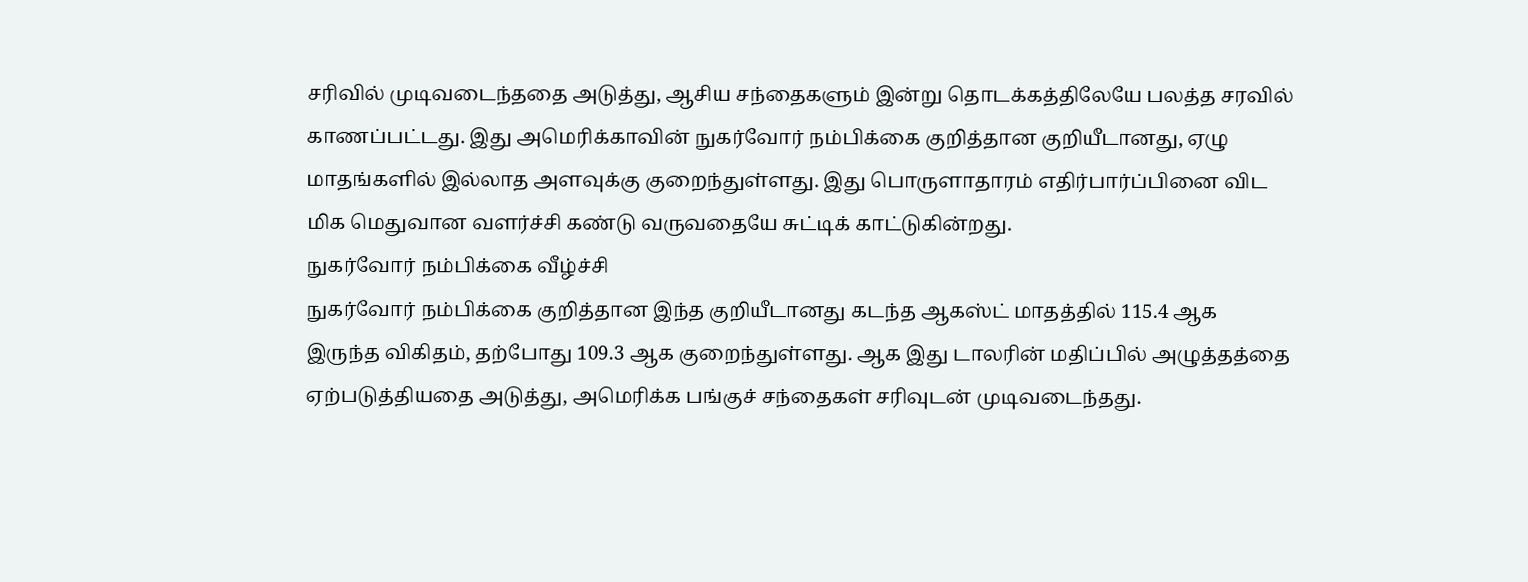சரிவில் முடிவடைந்ததை அடுத்து, ஆசிய சந்தைகளும் இன்று தொடக்கத்திலேயே பலத்த சரவில் காணப்பட்டது. இது அமெரிக்காவின் நுகர்வோர் நம்பிக்கை குறித்தான குறியீடானது, ஏழு மாதங்களில் இல்லாத அளவுக்கு குறைந்துள்ளது. இது பொருளாதாரம் எதிர்பார்ப்பினை விட மிக மெதுவான வளர்ச்சி கண்டு வருவதையே சுட்டிக் காட்டுகின்றது.
நுகர்வோர் நம்பிக்கை வீழ்ச்சி
நுகர்வோர் நம்பிக்கை குறித்தான இந்த குறியீடானது கடந்த ஆகஸ்ட் மாதத்தில் 115.4 ஆக இருந்த விகிதம், தற்போது 109.3 ஆக குறைந்துள்ளது. ஆக இது டாலரின் மதிப்பில் அழுத்தத்தை ஏற்படுத்தியதை அடுத்து, அமெரிக்க பங்குச் சந்தைகள் சரிவுடன் முடிவடைந்தது.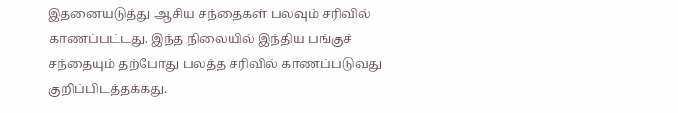இதனையடுத்து ஆசிய சந்தைகள் பலவும் சரிவில் காணப்பட்டது. இந்த நிலையில் இந்திய பங்குச் சந்தையும் தற்போது பலத்த சரிவில் காணப்படுவது குறிப்பிடத்தக்கது.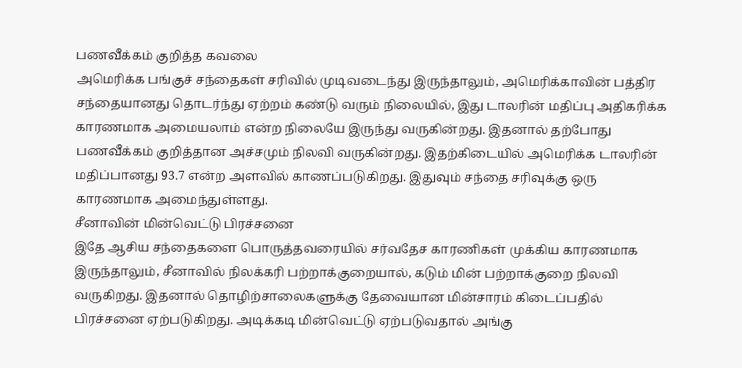பணவீக்கம் குறித்த கவலை
அமெரிக்க பங்குச் சந்தைகள் சரிவில் முடிவடைந்து இருந்தாலும், அமெரிக்காவின் பத்திர சந்தையானது தொடர்ந்து ஏற்றம் கண்டு வரும் நிலையில், இது டாலரின் மதிப்பு அதிகரிக்க காரணமாக அமையலாம் என்ற நிலையே இருந்து வருகின்றது. இதனால் தற்போது பணவீக்கம் குறித்தான அச்சமும் நிலவி வருகின்றது. இதற்கிடையில் அமெரிக்க டாலரின் மதிப்பானது 93.7 என்ற அளவில் காணப்படுகிறது. இதுவும் சந்தை சரிவுக்கு ஒரு காரணமாக அமைந்துள்ளது.
சீனாவின் மின்வெட்டு பிரச்சனை
இதே ஆசிய சந்தைகளை பொருத்தவரையில் சர்வதேச காரணிகள் முக்கிய காரணமாக இருந்தாலும், சீனாவில் நிலக்கரி பற்றாக்குறையால், கடும் மின் பற்றாக்குறை நிலவி வருகிறது. இதனால் தொழிற்சாலைகளுக்கு தேவையான மின்சாரம் கிடைப்பதில் பிரச்சனை ஏற்படுகிறது. அடிக்கடி மின்வெட்டு ஏற்படுவதால் அங்கு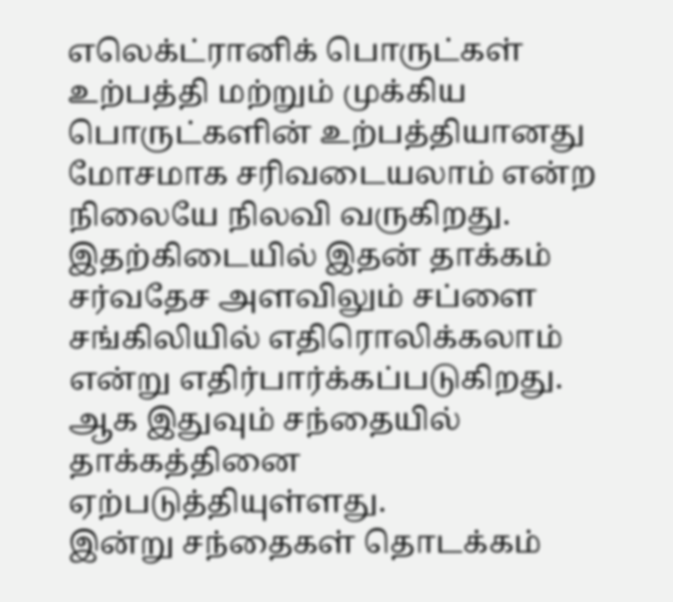எலெக்ட்ரானிக் பொருட்கள் உற்பத்தி மற்றும் முக்கிய பொருட்களின் உற்பத்தியானது மோசமாக சரிவடையலாம் என்ற நிலையே நிலவி வருகிறது. இதற்கிடையில் இதன் தாக்கம் சர்வதேச அளவிலும் சப்ளை சங்கிலியில் எதிரொலிக்கலாம் என்று எதிர்பார்க்கப்படுகிறது. ஆக இதுவும் சந்தையில் தாக்கத்தினை ஏற்படுத்தியுள்ளது.
இன்று சந்தைகள் தொடக்கம்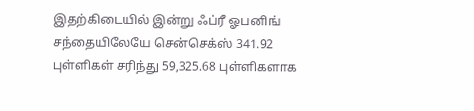இதற்கிடையில் இன்று ஃப்ரீ ஓபனிங் சந்தையிலேயே சென்செக்ஸ் 341.92 புள்ளிகள் சரிந்து 59,325.68 புள்ளிகளாக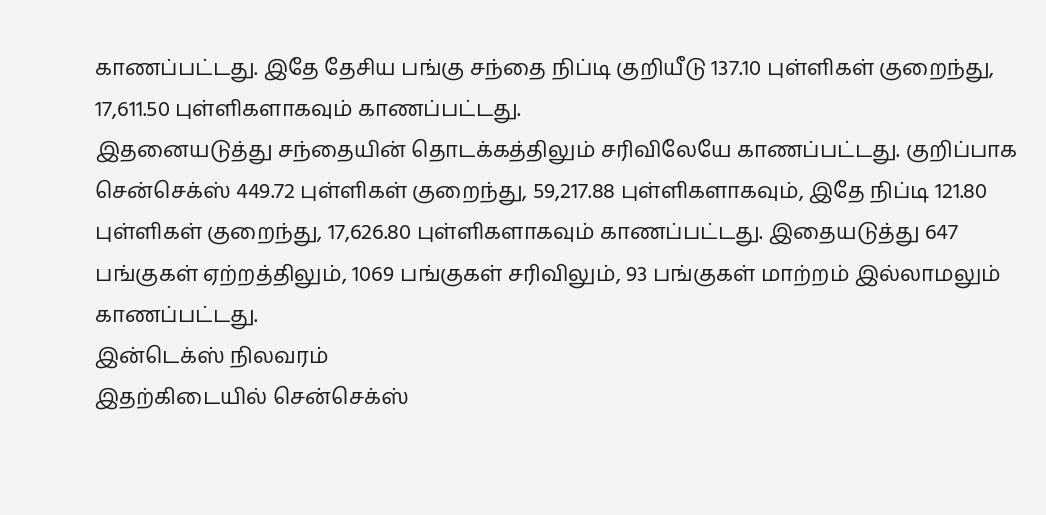காணப்பட்டது. இதே தேசிய பங்கு சந்தை நிப்டி குறியீடு 137.10 புள்ளிகள் குறைந்து, 17,611.50 புள்ளிகளாகவும் காணப்பட்டது.
இதனையடுத்து சந்தையின் தொடக்கத்திலும் சரிவிலேயே காணப்பட்டது. குறிப்பாக சென்செக்ஸ் 449.72 புள்ளிகள் குறைந்து, 59,217.88 புள்ளிகளாகவும், இதே நிப்டி 121.80 புள்ளிகள் குறைந்து, 17,626.80 புள்ளிகளாகவும் காணப்பட்டது. இதையடுத்து 647 பங்குகள் ஏற்றத்திலும், 1069 பங்குகள் சரிவிலும், 93 பங்குகள் மாற்றம் இல்லாமலும் காணப்பட்டது.
இன்டெக்ஸ் நிலவரம்
இதற்கிடையில் சென்செக்ஸ்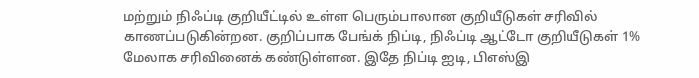மற்றும் நிஃப்டி குறியீட்டில் உள்ள பெரும்பாலான குறியீடுகள் சரிவில் காணப்படுகின்றன. குறிப்பாக பேங்க் நிப்டி, நிஃப்டி ஆட்டோ குறியீடுகள் 1% மேலாக சரிவினைக் கண்டுள்ளன. இதே நிப்டி ஐடி, பிஎஸ்இ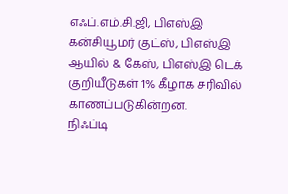எஃப்.எம்.சி.ஜி, பிஎஸ்இ கன்சியூமர் குட்ஸ், பிஎஸ்இ ஆயில் & கேஸ், பிஎஸ்இ டெக் குறியீடுகள் 1% கீழாக சரிவில் காணப்படுகின்றன.
நிஃப்டி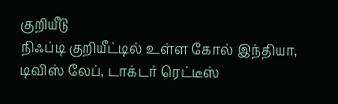குறியீடு
நிஃப்டி குறியீட்டில் உள்ள கோல் இந்தியா, டிவிஸ் லேப், டாக்டர் ரெட்டீஸ்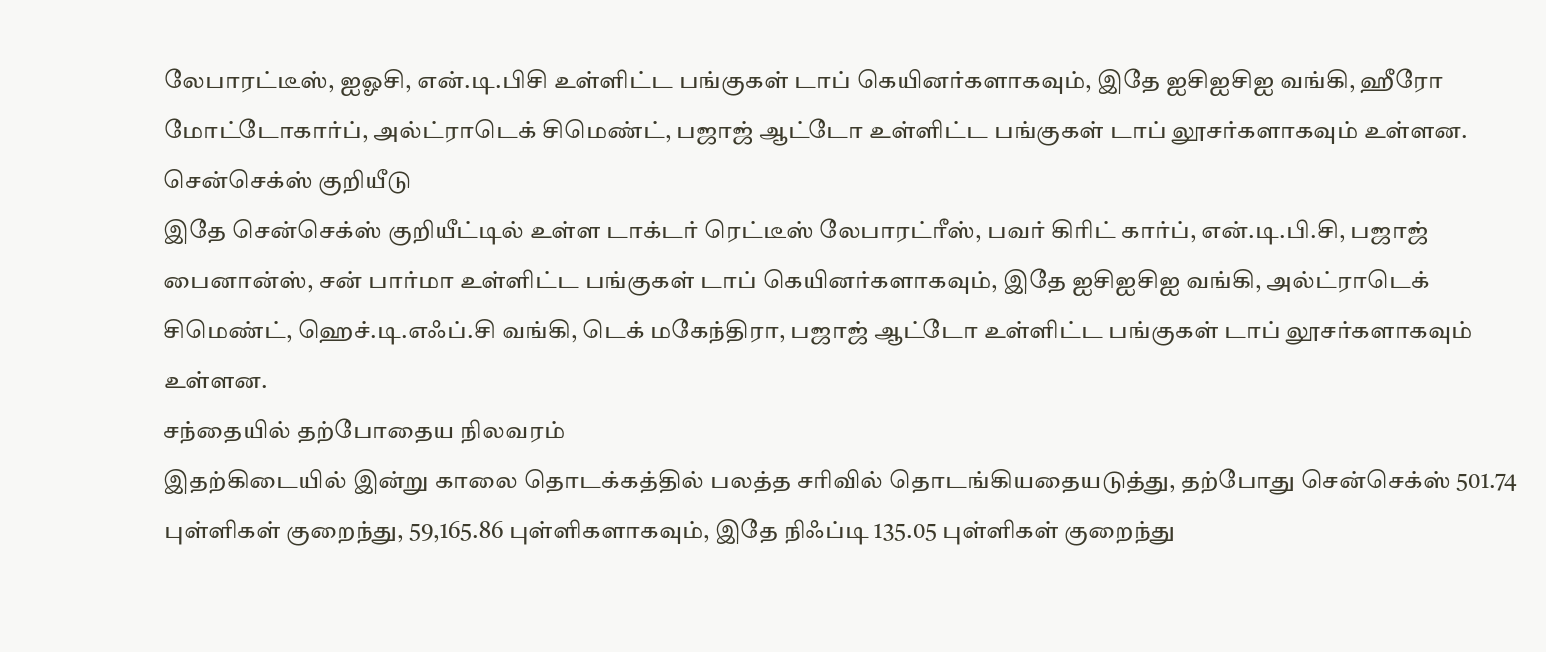லேபாரட்டீஸ், ஐஓசி, என்.டி.பிசி உள்ளிட்ட பங்குகள் டாப் கெயினர்களாகவும், இதே ஐசிஐசிஐ வங்கி, ஹீரோ மோட்டோகார்ப், அல்ட்ராடெக் சிமெண்ட், பஜாஜ் ஆட்டோ உள்ளிட்ட பங்குகள் டாப் லூசர்களாகவும் உள்ளன.
சென்செக்ஸ் குறியீடு
இதே சென்செக்ஸ் குறியீட்டில் உள்ள டாக்டர் ரெட்டீஸ் லேபாரட்ரீஸ், பவர் கிரிட் கார்ப், என்.டி.பி.சி, பஜாஜ் பைனான்ஸ், சன் பார்மா உள்ளிட்ட பங்குகள் டாப் கெயினர்களாகவும், இதே ஐசிஐசிஐ வங்கி, அல்ட்ராடெக் சிமெண்ட், ஹெச்.டி.எஃப்.சி வங்கி, டெக் மகேந்திரா, பஜாஜ் ஆட்டோ உள்ளிட்ட பங்குகள் டாப் லூசர்களாகவும் உள்ளன.
சந்தையில் தற்போதைய நிலவரம்
இதற்கிடையில் இன்று காலை தொடக்கத்தில் பலத்த சரிவில் தொடங்கியதையடுத்து, தற்போது சென்செக்ஸ் 501.74 புள்ளிகள் குறைந்து, 59,165.86 புள்ளிகளாகவும், இதே நிஃப்டி 135.05 புள்ளிகள் குறைந்து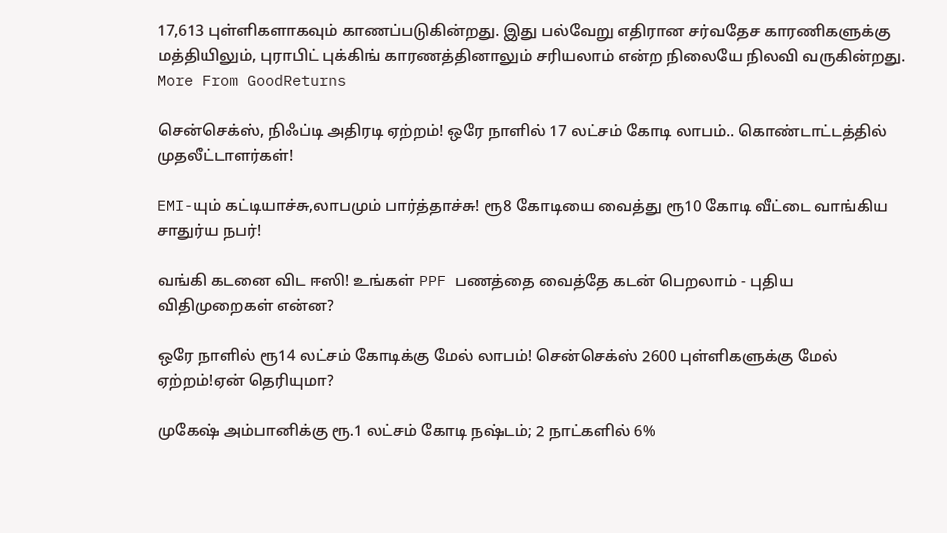17,613 புள்ளிகளாகவும் காணப்படுகின்றது. இது பல்வேறு எதிரான சர்வதேச காரணிகளுக்கு மத்தியிலும், புராபிட் புக்கிங் காரணத்தினாலும் சரியலாம் என்ற நிலையே நிலவி வருகின்றது.
More From GoodReturns

சென்செக்ஸ், நிஃப்டி அதிரடி ஏற்றம்! ஒரே நாளில் 17 லட்சம் கோடி லாபம்.. கொண்டாட்டத்தில் முதலீட்டாளர்கள்!

EMI-யும் கட்டியாச்சு,லாபமும் பார்த்தாச்சு! ரூ8 கோடியை வைத்து ரூ10 கோடி வீட்டை வாங்கிய சாதுர்ய நபர்!

வங்கி கடனை விட ஈஸி! உங்கள் PPF பணத்தை வைத்தே கடன் பெறலாம் - புதிய விதிமுறைகள் என்ன?

ஒரே நாளில் ரூ14 லட்சம் கோடிக்கு மேல் லாபம்! சென்செக்ஸ் 2600 புள்ளிகளுக்கு மேல் ஏற்றம்!ஏன் தெரியுமா?

முகேஷ் அம்பானிக்கு ரூ.1 லட்சம் கோடி நஷ்டம்; 2 நாட்களில் 6%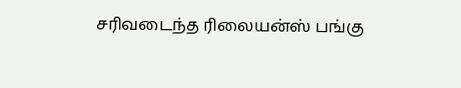சரிவடைந்த ரிலையன்ஸ் பங்கு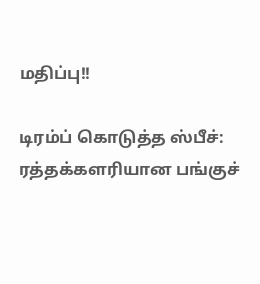மதிப்பு!!

டிரம்ப் கொடுத்த ஸ்பீச்: ரத்தக்களரியான பங்குச்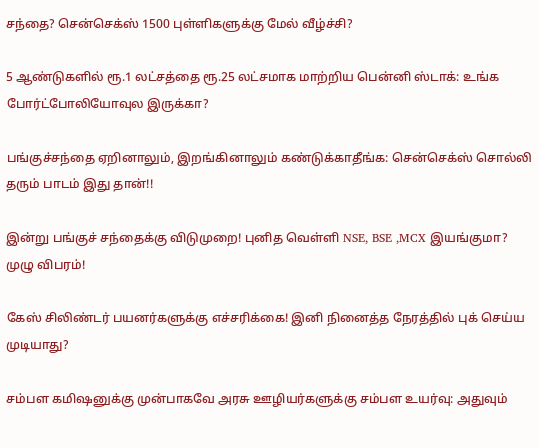சந்தை? சென்செக்ஸ் 1500 புள்ளிகளுக்கு மேல் வீழ்ச்சி?

5 ஆண்டுகளில் ரூ.1 லட்சத்தை ரூ.25 லட்சமாக மாற்றிய பென்னி ஸ்டாக்: உங்க போர்ட்போலியோவுல இருக்கா?

பங்குச்சந்தை ஏறினாலும், இறங்கினாலும் கண்டுக்காதீங்க: சென்செக்ஸ் சொல்லி தரும் பாடம் இது தான்!!

இன்று பங்குச் சந்தைக்கு விடுமுறை! புனித வெள்ளி NSE, BSE ,MCX இயங்குமா? முழு விபரம்!

கேஸ் சிலிண்டர் பயனர்களுக்கு எச்சரிக்கை! இனி நினைத்த நேரத்தில் புக் செய்ய முடியாது?

சம்பள கமிஷனுக்கு முன்பாகவே அரசு ஊழியர்களுக்கு சம்பள உயர்வு: அதுவும்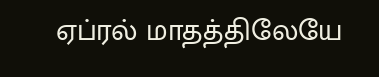ஏப்ரல் மாதத்திலேயே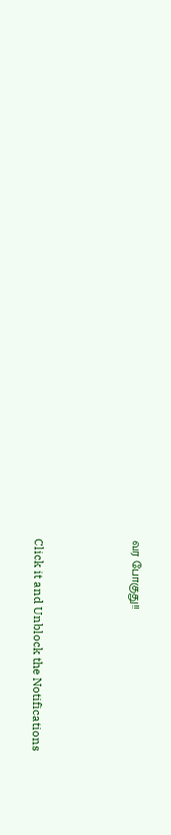வர போகுது!!



Click it and Unblock the Notifications